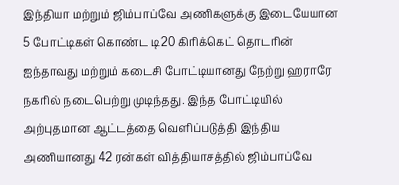இந்தியா மற்றும் ஜிம்பாப்வே அணிகளுக்கு இடையேயான 5 போட்டிகள் கொண்ட டி20 கிரிக்கெட் தொடரின் ஐந்தாவது மற்றும் கடைசி போட்டியானது நேற்று ஹராரே நகரில் நடைபெற்று முடிந்தது. இந்த போட்டியில் அற்புதமான ஆட்டத்தை வெளிப்படுத்தி இந்திய அணியானது 42 ரன்கள் வித்தியாசத்தில் ஜிம்பாப்வே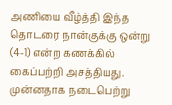அணியை வீழ்த்தி இந்த தொடரை நான்குக்கு ஒன்று (4-1) என்ற கணக்கில் கைப்பற்றி அசத்தியது.
முன்னதாக நடைபெற்று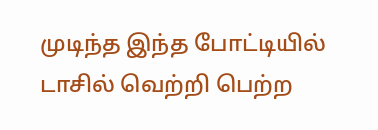முடிந்த இந்த போட்டியில் டாசில் வெற்றி பெற்ற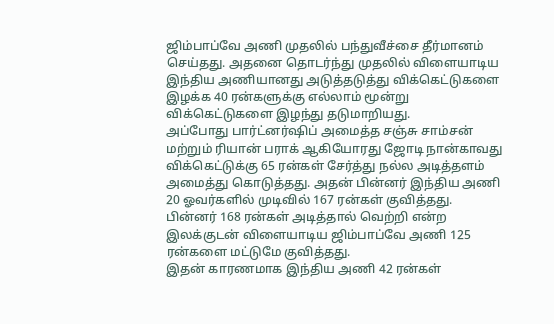ஜிம்பாப்வே அணி முதலில் பந்துவீச்சை தீர்மானம் செய்தது. அதனை தொடர்ந்து முதலில் விளையாடிய இந்திய அணியானது அடுத்தடுத்து விக்கெட்டுகளை இழக்க 40 ரன்களுக்கு எல்லாம் மூன்று விக்கெட்டுகளை இழந்து தடுமாறியது.
அப்போது பார்ட்னர்ஷிப் அமைத்த சஞ்சு சாம்சன் மற்றும் ரியான் பராக் ஆகியோரது ஜோடி நான்காவது விக்கெட்டுக்கு 65 ரன்கள் சேர்த்து நல்ல அடித்தளம் அமைத்து கொடுத்தது. அதன் பின்னர் இந்திய அணி 20 ஓவர்களில் முடிவில் 167 ரன்கள் குவித்தது. பின்னர் 168 ரன்கள் அடித்தால் வெற்றி என்ற இலக்குடன் விளையாடிய ஜிம்பாப்வே அணி 125 ரன்களை மட்டுமே குவித்தது.
இதன் காரணமாக இந்திய அணி 42 ரன்கள்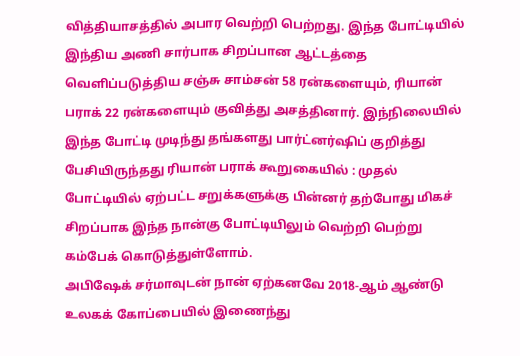வித்தியாசத்தில் அபார வெற்றி பெற்றது. இந்த போட்டியில் இந்திய அணி சார்பாக சிறப்பான ஆட்டத்தை வெளிப்படுத்திய சஞ்சு சாம்சன் 58 ரன்களையும், ரியான் பராக் 22 ரன்களையும் குவித்து அசத்தினார். இந்நிலையில் இந்த போட்டி முடிந்து தங்களது பார்ட்னர்ஷிப் குறித்து பேசியிருந்தது ரியான் பராக் கூறுகையில் : முதல் போட்டியில் ஏற்பட்ட சறுக்களுக்கு பின்னர் தற்போது மிகச் சிறப்பாக இந்த நான்கு போட்டியிலும் வெற்றி பெற்று கம்பேக் கொடுத்துள்ளோம்.
அபிஷேக் சர்மாவுடன் நான் ஏற்கனவே 2018-ஆம் ஆண்டு உலகக் கோப்பையில் இணைந்து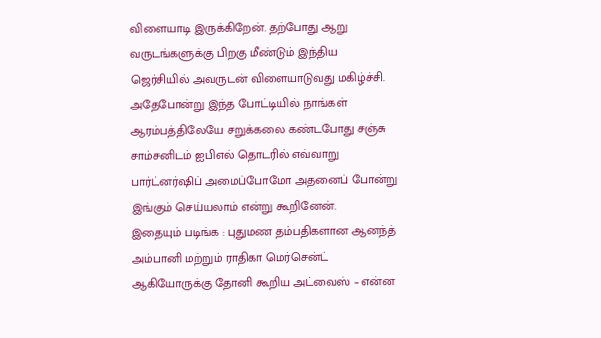விளையாடி இருக்கிறேன். தற்போது ஆறு வருடங்களுக்கு பிறகு மீண்டும் இந்திய ஜெர்சியில் அவருடன் விளையாடுவது மகிழ்ச்சி. அதேபோன்று இந்த போட்டியில் நாங்கள் ஆரம்பத்திலேயே சறுக்கலை கண்டபோது சஞ்சு சாம்சனிடம் ஐபிஎல் தொடரில் எவ்வாறு பார்ட்னர்ஷிப் அமைப்போமோ அதனைப் போன்று இங்கும் செய்யலாம் என்று கூறினேன்.
இதையும் படிங்க : புதுமண தம்பதிகளான ஆனந்த் அம்பானி மற்றும் ராதிகா மெர்சென்ட் ஆகியோருக்கு தோனி கூறிய அட்வைஸ் – என்ன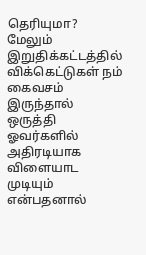தெரியுமா?
மேலும் இறுதிக்கட்டத்தில் விக்கெட்டுகள் நம் கைவசம் இருந்தால் ஒருத்தி ஓவர்களில் அதிரடியாக விளையாட முடியும் என்பதனால்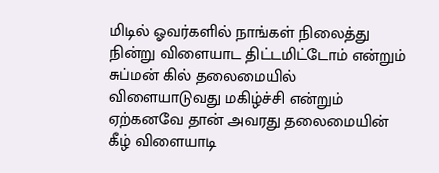மிடில் ஓவர்களில் நாங்கள் நிலைத்து நின்று விளையாட திட்டமிட்டோம் என்றும் சுப்மன் கில் தலைமையில் விளையாடுவது மகிழ்ச்சி என்றும் ஏற்கனவே தான் அவரது தலைமையின் கீழ் விளையாடி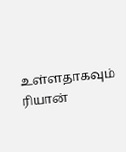உள்ளதாகவும் ரியான்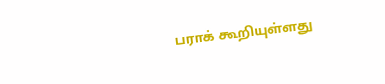பராக் கூறியுள்ளது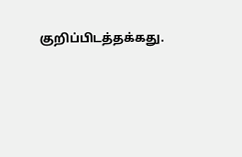குறிப்பிடத்தக்கது.